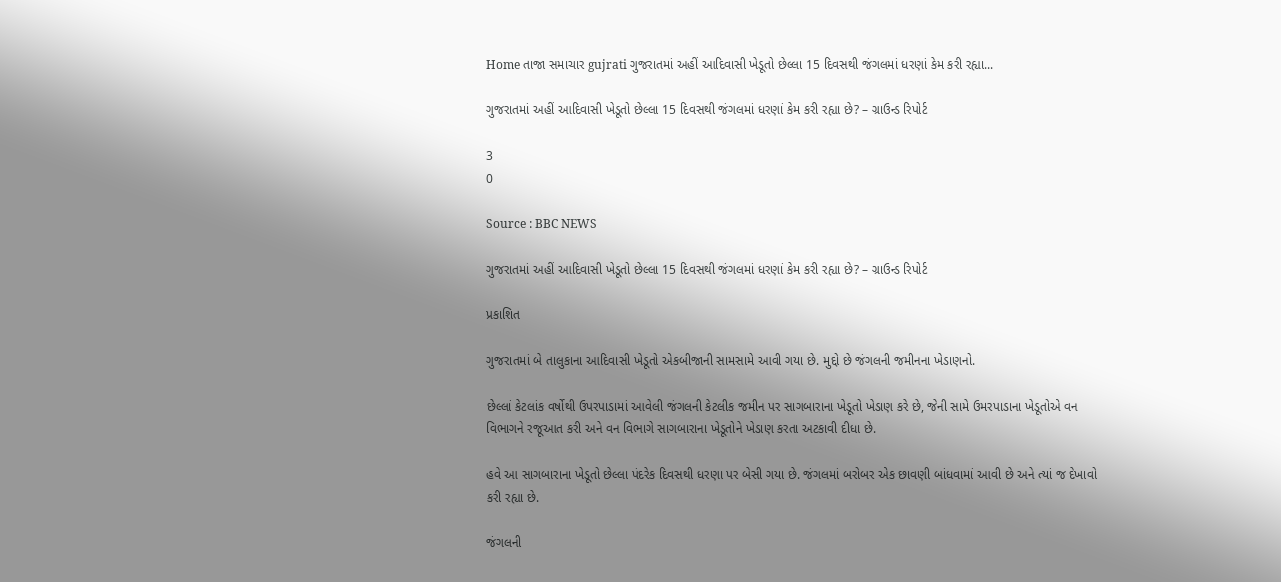Home તાજા સમાચાર gujrati ગુજરાતમાં અહીં આદિવાસી ખેડૂતો છેલ્લા 15 દિવસથી જંગલમાં ધરણાં કેમ કરી રહ્યા...

ગુજરાતમાં અહીં આદિવાસી ખેડૂતો છેલ્લા 15 દિવસથી જંગલમાં ધરણાં કેમ કરી રહ્યા છે? – ગ્રાઉન્ડ રિપોર્ટ

3
0

Source : BBC NEWS

ગુજરાતમાં અહીં આદિવાસી ખેડૂતો છેલ્લા 15 દિવસથી જંગલમાં ધરણાં કેમ કરી રહ્યા છે? – ગ્રાઉન્ડ રિપોર્ટ

પ્રકાશિત

ગુજરાતમાં બે તાલુકાના આદિવાસી ખેડૂતો એકબીજાની સામસામે આવી ગયા છે. મુદ્દો છે જંગલની જમીનના ખેડાણનો.

છેલ્લાં કેટલાંક વર્ષોથી ઉપરપાડામાં આવેલી જંગલની કેટલીક જમીન પર સાગબારાના ખેડૂતો ખેડાણ કરે છે, જેની સામે ઉમરપાડાના ખેડૂતોએ વન વિભાગને રજૂઆત કરી અને વન વિભાગે સાગબારાના ખેડૂતોને ખેડાણ કરતા અટકાવી દીધા છે.

હવે આ સાગબારાના ખેડૂતો છેલ્લા પંદરેક દિવસથી ધરણા પર બેસી ગયા છે. જંગલમાં બરોબર એક છાવણી બાંધવામાં આવી છે અને ત્યાં જ દેખાવો કરી રહ્યા છે.

જંગલની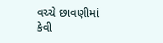વચ્ચે છાવણીમાં કેવી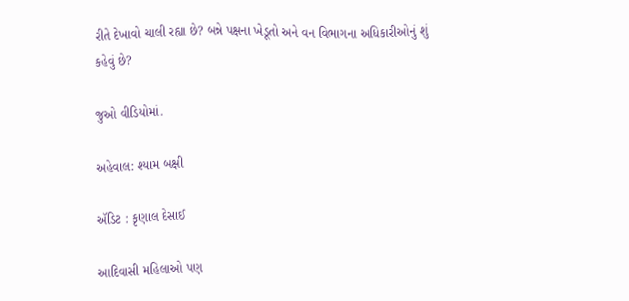રીતે દેખાવો ચાલી રહ્યા છે? બન્ને પક્ષના ખેડૂતો અને વન વિભાગના અધિકારીઓનું શું કહેવું છે?

જુઓ વીડિયોમાં.

અહેવાલ: શ્યામ બક્ષી

ઍડિટ : કૃણાલ દેસાઈ

આદિવાસી મહિલાઓ પણ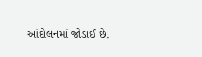આંદોલનમાં જોડાઈ છે.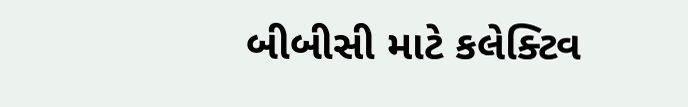બીબીસી માટે કલેક્ટિવ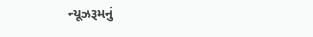ન્યૂઝરૂમનું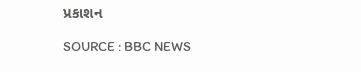પ્રકાશન

SOURCE : BBC NEWS